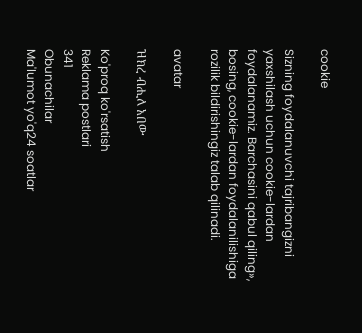cookie

Sizning foydalanuvchi tajribangizni yaxshilash uchun cookie-lardan foydalanamiz. Barchasini qabul qiling», bosing, cookie-lardan foydalanilishiga rozilik bildirishingiz talab qilinadi.

avatar

ዝክረ ብሒለ አበው

Ko'proq ko'rsatish
Reklama postlari
341
Obunachilar
Ma'lumot yo'q24 soatlar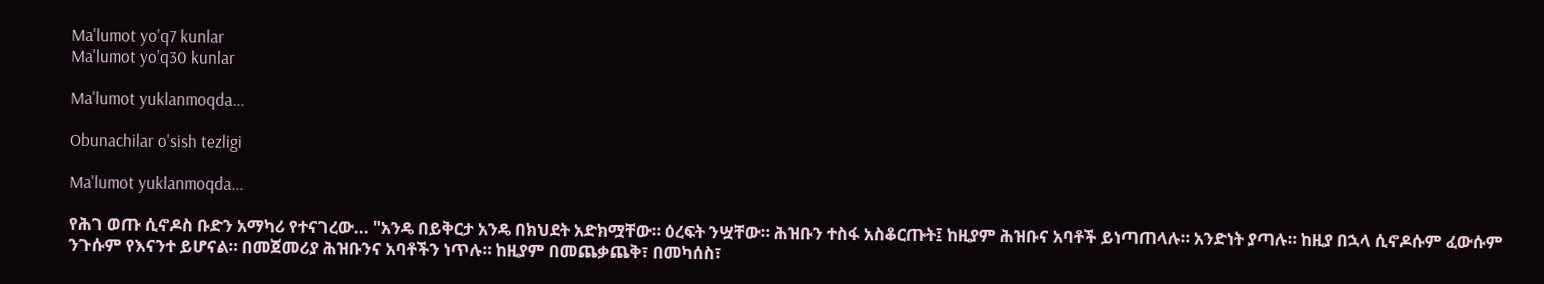Ma'lumot yo'q7 kunlar
Ma'lumot yo'q30 kunlar

Ma'lumot yuklanmoqda...

Obunachilar o'sish tezligi

Ma'lumot yuklanmoqda...

የሕገ ወጡ ሲኖዶስ ቡድን አማካሪ የተናገረው... "አንዴ በይቅርታ አንዴ በክህደት አድክሟቸው። ዕረፍት ንሧቸው። ሕዝቡን ተስፋ አስቆርጡት፤ ከዚያም ሕዝቡና አባቶች ይነጣጠላሉ። አንድነት ያጣሉ። ከዚያ በኋላ ሲኖዶሱም ፈውሱም ንጉሱም የእናንተ ይሆናል። በመጀመሪያ ሕዝቡንና አባቶችን ነጥሉ። ከዚያም በመጨቃጨቅ፣ በመካሰስ፣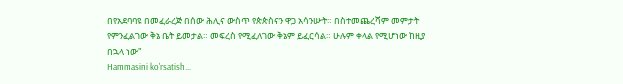በየአደባባዩ በመፈራረጅ በሰው ሕሊና ውስጥ የጵጵስናን ዋጋ አሳንሡት። በስተመጨረሻም መምታት የምንፈልገው ቅኔ ቤት ይመታል። መፍረስ የሚፈለገው ቅኔም ይፈርሳል። ሁሉም ቀላል የሚሆነው ከዚያ በኋላ ነው"
Hammasini ko'rsatish...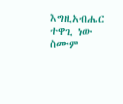እግዚአብሔር ተዋጊ ነው ስሙም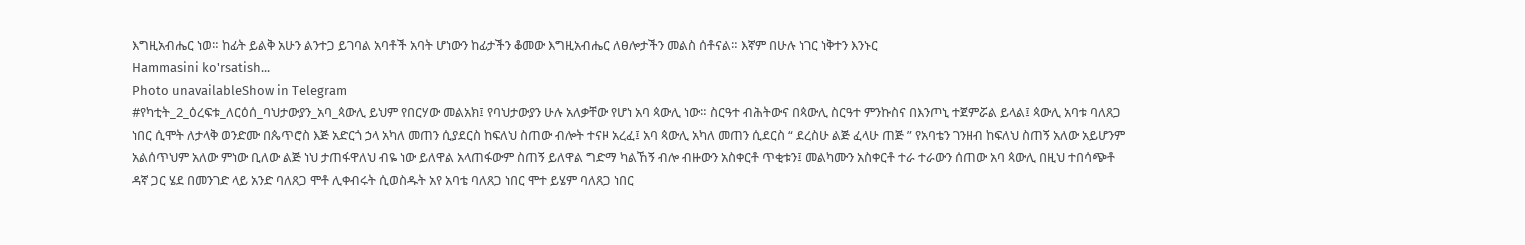እግዚአብሔር ነወ። ከፊት ይልቅ አሁን ልንተጋ ይገባል አባቶች አባት ሆነውን ከፊታችን ቆመው እግዚአብሔር ለፀሎታችን መልስ ሰቶናል። እኛም በሁሉ ነገር ነቅተን እንኑር
Hammasini ko'rsatish...
Photo unavailableShow in Telegram
#የካቲት_2_ዕረፍቱ_ለርዕሰ_ባህታውያን_አባ_ጳውሊ ይህም የበርሃው መልአክ፤ የባህታውያን ሁሉ አለቃቸው የሆነ አባ ጳውሊ ነው። ስርዓተ ብሕትውና በጳውሊ ስርዓተ ምንኩስና በእንጦኒ ተጀምሯል ይላል፤ ጳውሊ አባቱ ባለጸጋ ነበር ሲሞት ለታላቅ ወንድሙ በጴጥሮስ እጅ አድርጎ ኃላ አካለ መጠን ሲያደርስ ከፍለህ ስጠው ብሎት ተናዞ አረፈ፤ አባ ጳውሊ አካለ መጠን ሲደርስ “ ደረስሁ ልጅ ፈላሁ ጠጅ ” የአባቴን ገንዘብ ከፍለህ ስጠኝ አለው አይሆንም አልሰጥህም አለው ምነው ቢለው ልጅ ነህ ታጠፋዋለህ ብዬ ነው ይለዋል አላጠፋውም ስጠኝ ይለዋል ግድማ ካልኸኝ ብሎ ብዙውን አስቀርቶ ጥቂቱን፤ መልካሙን አስቀርቶ ተራ ተራውን ሰጠው አባ ጳውሊ በዚህ ተበሳጭቶ ዳኛ ጋር ሄደ በመንገድ ላይ አንድ ባለጸጋ ሞቶ ሊቀብሩት ሲወስዱት አየ አባቴ ባለጸጋ ነበር ሞተ ይሄም ባለጸጋ ነበር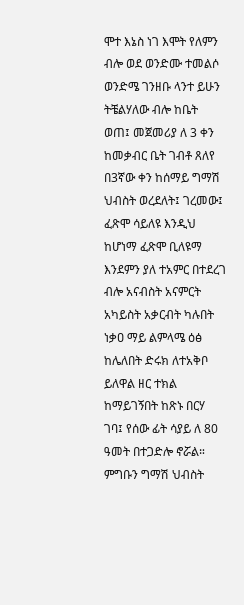ሞተ እኔስ ነገ እሞት የለምን ብሎ ወደ ወንድሙ ተመልሶ ወንድሜ ገንዘቡ ላንተ ይሁን ትቼልሃለው ብሎ ከቤት ወጠ፤ መጀመሪያ ለ 3 ቀን ከመቃብር ቤት ገብቶ ጸለየ በ3ኛው ቀን ከሰማይ ግማሽ ህብስት ወረደለት፤ ገረመው፤ ፈጽሞ ሳይለዩ እንዲህ ከሆነማ ፈጽሞ ቢለዩማ እንደምን ያለ ተአምር በተደረገ ብሎ አናብስት አናምርት አካይስት አቃርብት ካሉበት ነቃዐ ማይ ልምላሜ ዕፅ ከሌለበት ድሩክ ለተአቅቦ ይለዋል ዘር ተክል ከማይገኝበት ከጽኑ በርሃ ገባ፤ የሰው ፊት ሳያይ ለ 80 ዓመት በተጋድሎ ኖሯል። ምግቡን ግማሽ ህብስት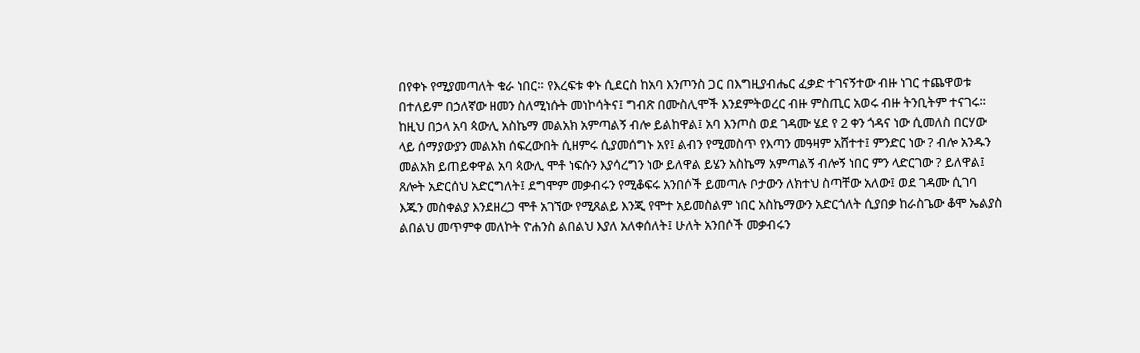በየቀኑ የሚያመጣለት ቁራ ነበር። የእረፍቱ ቀኑ ሲደርስ ከአባ እንጦንስ ጋር በእግዚያብሔር ፈቃድ ተገናኝተው ብዙ ነገር ተጨዋወቱ በተለይም በኃለኛው ዘመን ስለሚነሱት መነኮሳትና፤ ግብጽ በሙስሊሞች እንደምትወረር ብዙ ምስጢር አወሩ ብዙ ትንቢትም ተናገሩ። ከዚህ በኃላ አባ ጳውሊ አስኬማ መልአክ አምጣልኝ ብሎ ይልከዋል፤ አባ እንጦስ ወደ ገዳሙ ሄደ የ 2 ቀን ጎዳና ነው ሲመለስ በርሃው ላይ ሰማያውያን መልአክ ሰፍረውበት ሲዘምሩ ሲያመሰግኑ አየ፤ ልብን የሚመስጥ የእጣን መዓዛም አሸተተ፤ ምንድር ነው ? ብሎ አንዱን መልአክ ይጠይቀዋል አባ ጳውሊ ሞቶ ነፍሱን እያሳረግን ነው ይለዋል ይሄን አስኬማ አምጣልኝ ብሎኝ ነበር ምን ላድርገው ? ይለዋል፤ ጸሎት አድርሰህ አድርግለት፤ ደግሞም መቃብሩን የሚቆፍሩ አንበሶች ይመጣሉ ቦታውን ለክተህ ስጣቸው አለው፤ ወደ ገዳሙ ሲገባ እጁን መስቀልያ እንደዘረጋ ሞቶ አገኘው የሚጸልይ እንጂ የሞተ አይመስልም ነበር አስኬማውን አድርጎለት ሲያበቃ ከራስጌው ቆሞ ኤልያስ ልበልህ መጥምቀ መለኮት ዮሐንስ ልበልህ እያለ አለቀሰለት፤ ሁለት አንበሶች መቃብሩን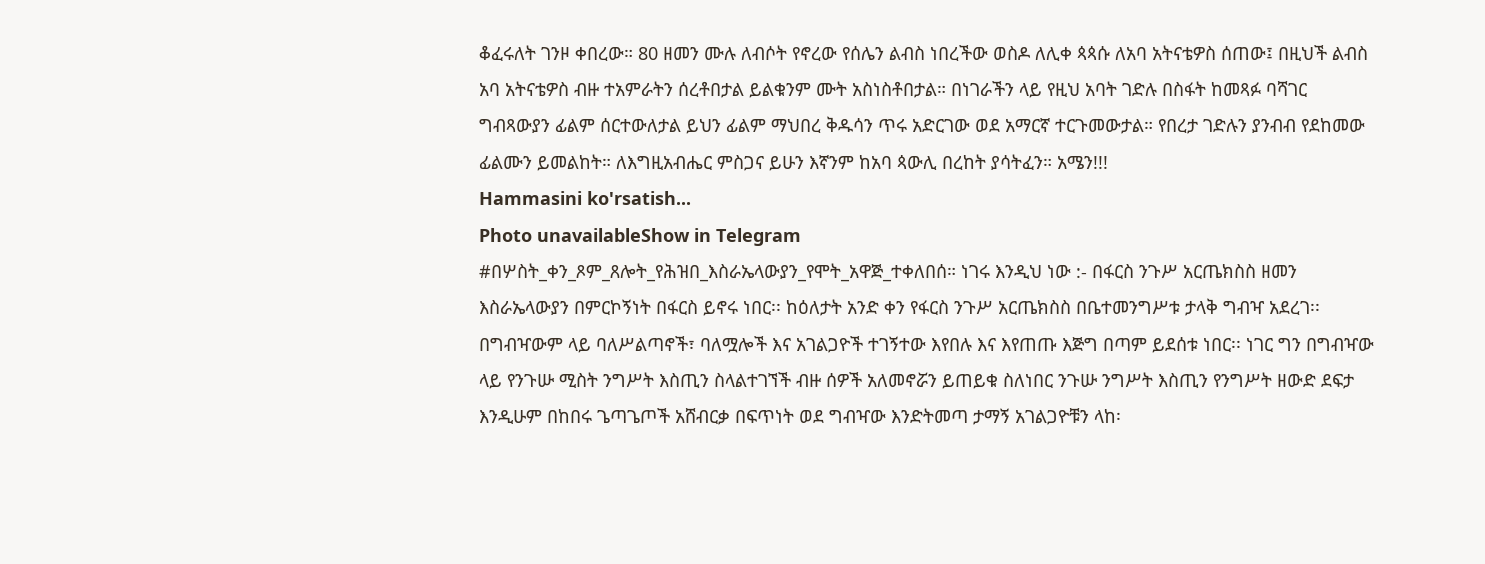ቆፈሩለት ገንዞ ቀበረው። 80 ዘመን ሙሉ ለብሶት የኖረው የሰሌን ልብስ ነበረችው ወስዶ ለሊቀ ጳጳሱ ለአባ አትናቴዎስ ሰጠው፤ በዚህች ልብስ አባ አትናቴዎስ ብዙ ተአምራትን ሰረቶበታል ይልቁንም ሙት አስነስቶበታል። በነገራችን ላይ የዚህ አባት ገድሉ በስፋት ከመጻፉ ባሻገር ግብጻውያን ፊልም ሰርተውለታል ይህን ፊልም ማህበረ ቅዱሳን ጥሩ አድርገው ወደ አማርኛ ተርጉመውታል። የበረታ ገድሉን ያንብብ የደከመው ፊልሙን ይመልከት። ለእግዚአብሔር ምስጋና ይሁን እኛንም ከአባ ጳውሊ በረከት ያሳትፈን። አሜን!!!
Hammasini ko'rsatish...
Photo unavailableShow in Telegram
#በሦስት_ቀን_ጾም_ጸሎት_የሕዝበ_እስራኤላውያን_የሞት_አዋጅ_ተቀለበሰ። ነገሩ እንዲህ ነው :- በፋርስ ንጉሥ አርጤክስስ ዘመን እስራኤላውያን በምርኮኝነት በፋርስ ይኖሩ ነበር፡፡ ከዕለታት አንድ ቀን የፋርስ ንጉሥ አርጤክስስ በቤተመንግሥቱ ታላቅ ግብዣ አደረገ፡፡ በግብዣውም ላይ ባለሥልጣኖች፣ ባለሟሎች እና አገልጋዮች ተገኝተው እየበሉ እና እየጠጡ እጅግ በጣም ይደሰቱ ነበር፡፡ ነገር ግን በግብዣው ላይ የንጉሡ ሚስት ንግሥት እስጢን ስላልተገኘች ብዙ ሰዎች አለመኖሯን ይጠይቁ ስለነበር ንጉሡ ንግሥት እስጢን የንግሥት ዘውድ ደፍታ እንዲሁም በከበሩ ጌጣጌጦች አሸብርቃ በፍጥነት ወደ ግብዣው እንድትመጣ ታማኝ አገልጋዮቹን ላከ፡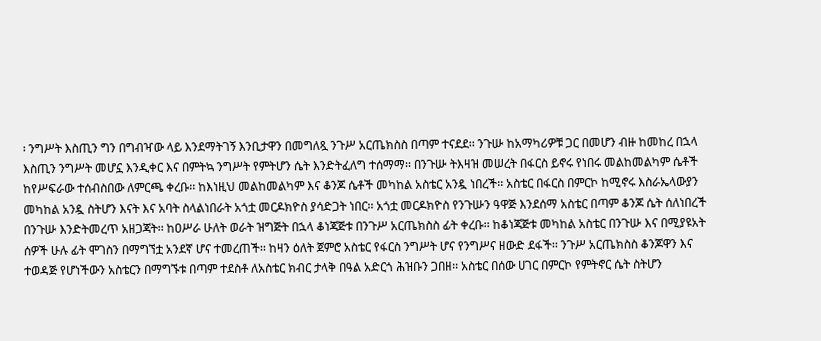፡ ንግሥት እስጢን ግን በግብዣው ላይ እንደማትገኝ እንቢታዋን በመግለጿ ንጉሥ አርጤክስስ በጣም ተናደደ፡፡ ንጉሡ ከአማካሪዎቹ ጋር በመሆን ብዙ ከመከረ በኋላ እስጢን ንግሥት መሆኗ እንዲቀር እና በምትኳ ንግሥት የምትሆን ሴት እንድትፈለግ ተሰማማ፡፡ በንጉሡ ትእዛዝ መሠረት በፋርስ ይኖሩ የነበሩ መልከመልካም ሴቶች ከየሥፍራው ተሰብስበው ለምርጫ ቀረቡ፡፡ ከእነዚህ መልከመልካም እና ቆንጆ ሴቶች መካከል አስቴር አንዷ ነበረች፡፡ አስቴር በፋርስ በምርኮ ከሚኖሩ እስራኤላውያን መካከል አንዷ ስትሆን እናት እና አባት ስላልነበራት አጎቷ መርዶክዮስ ያሳድጋት ነበር፡፡ አጎቷ መርዶክዮስ የንጉሡን ዓዋጅ እንደሰማ አስቴር በጣም ቆንጆ ሴት ሰለነበረች በንጉሡ እንድትመረጥ አዘጋጃት፡፡ ከዐሥራ ሁለት ወራት ዝግጅት በኋላ ቆነጃጅቱ በንጉሥ አርጤክስስ ፊት ቀረቡ፡፡ ከቆነጃጅቱ መካከል አስቴር በንጉሡ እና በሚያዩአት ሰዎች ሁሉ ፊት ሞገስን በማግኘቷ አንደኛ ሆና ተመረጠች፡፡ ከዛን ዕለት ጀምሮ አስቴር የፋርስ ንግሥት ሆና የንግሥና ዘውድ ደፋች፡፡ ንጉሥ አርጤክስስ ቆንጆዋን እና ተወዳጅ የሆነችውን አስቴርን በማግኙቱ በጣም ተደስቶ ለአስቴር ክብር ታላቅ በዓል አድርጎ ሕዝቡን ጋበዘ፡፡ አስቴር በሰው ሀገር በምርኮ የምትኖር ሴት ስትሆን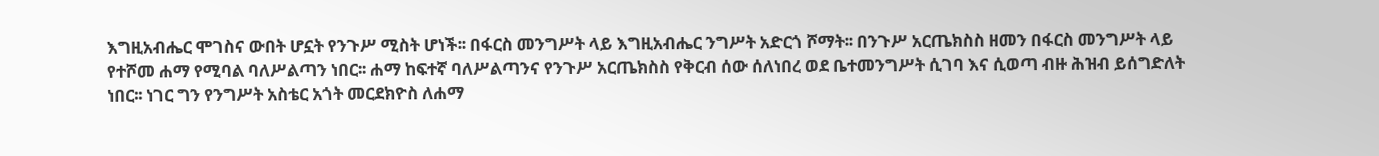እግዚአብሔር ሞገስና ውበት ሆኗት የንጉሥ ሚስት ሆነች፡፡ በፋርስ መንግሥት ላይ እግዚአብሔር ንግሥት አድርጎ ሾማት፡፡ በንጉሥ አርጤክስስ ዘመን በፋርስ መንግሥት ላይ የተሾመ ሐማ የሚባል ባለሥልጣን ነበር፡፡ ሐማ ከፍተኛ ባለሥልጣንና የንጉሥ አርጤክስስ የቅርብ ሰው ሰለነበረ ወደ ቤተመንግሥት ሲገባ እና ሲወጣ ብዙ ሕዝብ ይሰግድለት ነበር፡፡ ነገር ግን የንግሥት አስቴር አጎት መርደክዮስ ለሐማ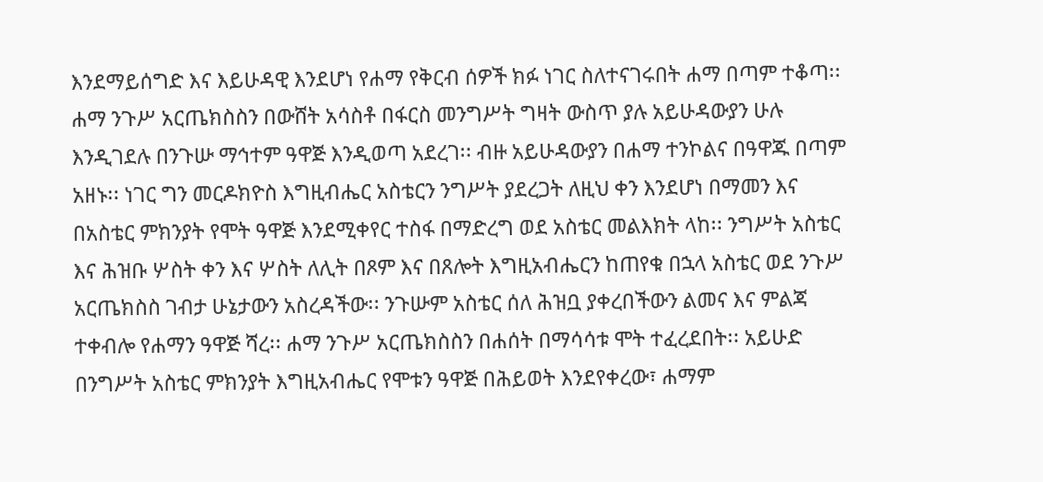እንደማይሰግድ እና እይሁዳዊ እንደሆነ የሐማ የቅርብ ሰዎች ክፉ ነገር ስለተናገሩበት ሐማ በጣም ተቆጣ፡፡ ሐማ ንጉሥ አርጤክስስን በውሸት አሳስቶ በፋርስ መንግሥት ግዛት ውስጥ ያሉ አይሁዳውያን ሁሉ እንዲገደሉ በንጉሡ ማኅተም ዓዋጅ እንዲወጣ አደረገ፡፡ ብዙ አይሁዳውያን በሐማ ተንኮልና በዓዋጁ በጣም አዘኑ፡፡ ነገር ግን መርዶክዮስ እግዚብሔር አስቴርን ንግሥት ያደረጋት ለዚህ ቀን እንደሆነ በማመን እና በአስቴር ምክንያት የሞት ዓዋጅ እንደሚቀየር ተስፋ በማድረግ ወደ አስቴር መልእክት ላከ፡፡ ንግሥት አስቴር እና ሕዝቡ ሦስት ቀን እና ሦስት ለሊት በጾም እና በጸሎት እግዚአብሔርን ከጠየቁ በኋላ አስቴር ወደ ንጉሥ አርጤክስስ ገብታ ሁኔታውን አስረዳችው፡፡ ንጉሡም አስቴር ሰለ ሕዝቧ ያቀረበችውን ልመና እና ምልጃ ተቀብሎ የሐማን ዓዋጅ ሻረ፡፡ ሐማ ንጉሥ አርጤክስስን በሐሰት በማሳሳቱ ሞት ተፈረደበት፡፡ አይሁድ በንግሥት አስቴር ምክንያት እግዚአብሔር የሞቱን ዓዋጅ በሕይወት እንደየቀረው፣ ሐማም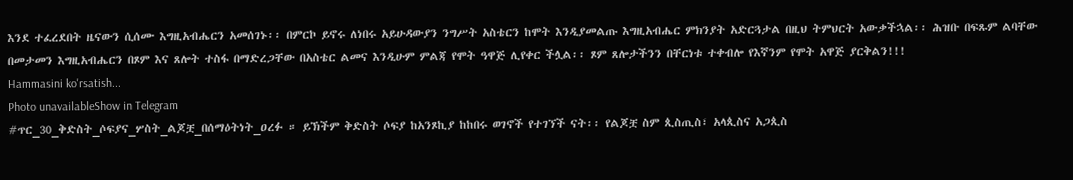እንደ ተፈረደበት ዜናውን ሲሰሙ እግዚአብሔርን አመሰገኑ፡፡ በምርኮ ይኖሩ ለነበሩ አይሁዳውያን ንግሥት አስቴርን ከሞት እንዲያመልጡ እግዚአብሔር ምክንያት አድርጓታል በዚህ ትምህርት አውቃችኋል፡፡ ሕዝቡ በፍጹም ልባቸው በመታመን እግዚአብሔርን በጾም እና ጸሎት ተስፋ በማድረጋቸው በአስቴር ልመና እንዲሁም ምልጃ የሞት ዓዋጅ ሊየቀር ችሏል፡፡ ጾም ጸሎታችንን በቸርነቱ ተቀብሎ የእኛንም የሞት አዋጅ ያርቅልን!!!
Hammasini ko'rsatish...
Photo unavailableShow in Telegram
#ጥር_30_ቅድስት_ሶፍያና_ሦስት_ልጆቿ_በሰማዕትነት_ዐረፉ ። ይኽችም ቅድስት ሶፍያ ከአንጾኪያ ከከበሩ ወገኖች የተገኘች ናት፡፡ የልጆቿ ስም ጲስጢስ፣ አላጲስና አጋጲስ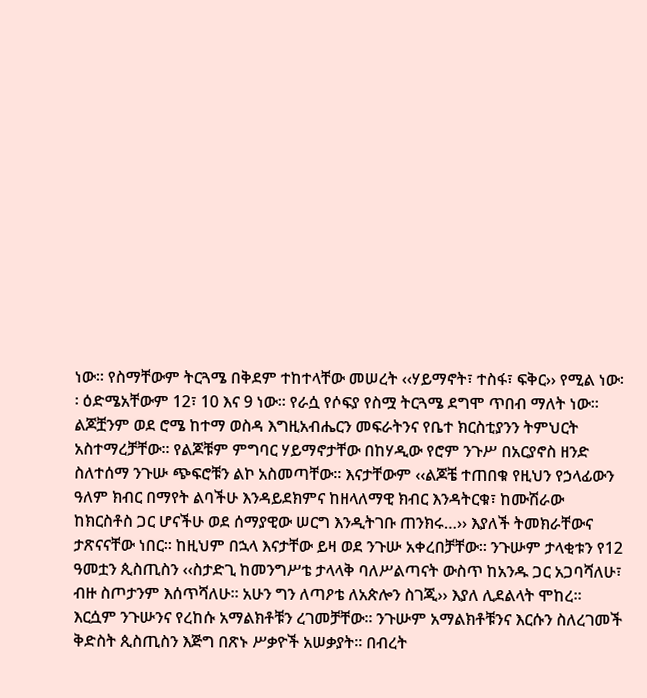ነው፡፡ የስማቸውም ትርጓሜ በቅደም ተከተላቸው መሠረት ‹‹ሃይማኖት፣ ተስፋ፣ ፍቅር›› የሚል ነው፡፡ ዕድሜአቸውም 12፣ 10 እና 9 ነው፡፡ የራሷ የሶፍያ የስሟ ትርጓሜ ደግሞ ጥበብ ማለት ነው፡፡ ልጆቿንም ወደ ሮሜ ከተማ ወስዳ እግዚአብሔርን መፍራትንና የቤተ ክርስቲያንን ትምህርት አስተማረቻቸው፡፡ የልጆቹም ምግባር ሃይማኖታቸው በከሃዲው የሮም ንጉሥ በአርያኖስ ዘንድ ስለተሰማ ንጉሡ ጭፍሮቹን ልኮ አስመጣቸው፡፡ እናታቸውም ‹‹ልጆቼ ተጠበቁ የዚህን የኃላፊውን ዓለም ክብር በማየት ልባችሁ እንዳይደክምና ከዘላለማዊ ክብር እንዳትርቁ፣ ከሙሽራው ከክርስቶስ ጋር ሆናችሁ ወደ ሰማያዊው ሠርግ እንዲትገቡ ጠንክሩ…›› እያለች ትመክራቸውና ታጽናናቸው ነበር፡፡ ከዚህም በኋላ እናታቸው ይዛ ወደ ንጉሡ አቀረበቻቸው፡፡ ንጉሡም ታላቂቱን የ12 ዓመቷን ጲስጢስን ‹‹ስታድጊ ከመንግሥቴ ታላላቅ ባለሥልጣናት ውስጥ ከአንዱ ጋር አጋባሻለሁ፣ ብዙ ስጦታንም እሰጥሻለሁ፡፡ አሁን ግን ለጣዖቴ ለአጵሎን ስገጂ›› እያለ ሊደልላት ሞከረ፡፡ እርሷም ንጉሡንና የረከሱ አማልክቶቹን ረገመቻቸው፡፡ ንጉሡም አማልክቶቹንና እርሱን ስለረገመች ቅድስት ጲስጢስን እጅግ በጽኑ ሥቃዮች አሠቃያት፡፡ በብረት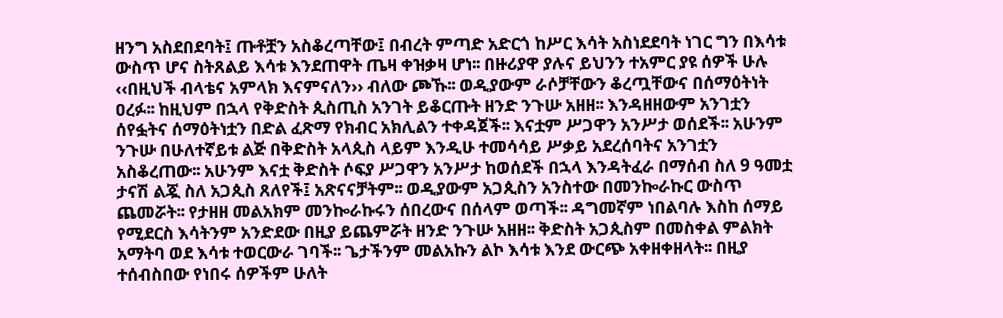ዘንግ አስደበደባት፤ ጡቶቿን አስቆረጣቸው፤ በብረት ምጣድ አድርጎ ከሥር እሳት አስነደደባት ነገር ግን በእሳቱ ውስጥ ሆና ስትጸልይ እሳቱ እንደጠዋት ጤዛ ቀዝቃዛ ሆነ፡፡ በዙሪያዋ ያሉና ይህንን ተአምር ያዩ ሰዎች ሁሉ ‹‹በዚህች ብላቴና አምላክ እናምናለን›› ብለው ጮኹ፡፡ ወዲያውም ራሶቻቸውን ቆረጧቸውና በሰማዕትነት ዐረፉ፡፡ ከዚህም በኋላ የቅድስት ጲስጢስ አንገት ይቆርጡት ዘንድ ንጉሡ አዘዘ፡፡ እንዳዘዘውም አንገቷን ሰየፏትና ሰማዕትነቷን በድል ፈጽማ የክብር አክሊልን ተቀዳጀች፡፡ እናቷም ሥጋዋን አንሥታ ወሰደች፡፡ አሁንም ንጉሡ በሁለተኛይቱ ልጅ በቅድስት አላጲስ ላይም እንዲሁ ተመሳሳይ ሥቃይ አደረሰባትና አንገቷን አስቆረጠው፡፡ አሁንም እናቷ ቅድስት ሶፍያ ሥጋዋን አንሥታ ከወሰደች በኋላ እንዳትፈራ በማሰብ ስለ 9 ዓመቷ ታናሽ ልጇ ስለ አጋጲስ ጸለየች፤ አጽናናቻትም፡፡ ወዲያውም አጋጲስን አንስተው በመንኰራኩር ውስጥ ጨመሯት፡፡ የታዘዘ መልአክም መንኰራኩሩን ሰበረውና በሰላም ወጣች፡፡ ዳግመኛም ነበልባሉ እስከ ሰማይ የሚደርስ እሳትንም አንድደው በዚያ ይጨምሯት ዘንድ ንጉሡ አዘዘ፡፡ ቅድስት አጋጲስም በመስቀል ምልክት አማትባ ወደ እሳቱ ተወርውራ ገባች፡፡ ጌታችንም መልአኩን ልኮ እሳቱ እንደ ውርጭ አቀዘቀዘላት፡፡ በዚያ ተሰብስበው የነበሩ ሰዎችም ሁለት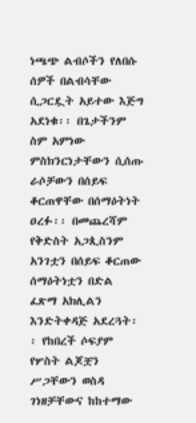ነጫጭ ልብሶችን የለበሱ ሰዎች በልብሳቸው ሲጋርዷት አይተው እጅግ አደነቁ፡፡ በጌታችንም ስም አምነው ምስክንርነታቸውን ሲሰጡ ራሶቻውን በሰይፍ ቆርጠዋቸው በሰማዕትነት ዐረፉ፡፡ በመጨረሻም የቅድስት አጋጲስንም አንገቷን በሰይፍ ቆርጠው ሰማዕትነቷን በድል ፈጽማ አክሊልን እንድትቀዳጅ አደረጓት፡፡ የከበረች ሶፍያም የሦስት ልጆቿን ሥጋቸውን ወስዳ ገነዘቻቸውና ከከተማው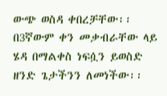ውጭ ወስዳ ቀበረቻቸው፡፡ በ3ኛውም ቀን መቃብራቸው ላይ ሄዳ በማልቀስ ነፍሷን ይወስድ ዘንድ ጌታችንን ለመነችው፡፡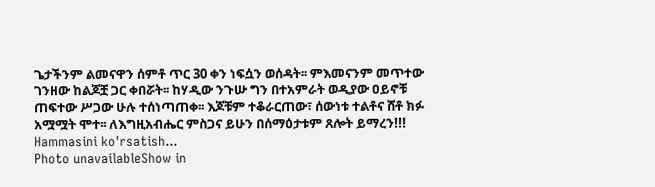ጌታችንም ልመናዋን ሰምቶ ጥር 30 ቀን ነፍሷን ወሰዳት፡፡ ምእመናንም መጥተው ገንዘው ከልጆቿ ጋር ቀበሯት፡፡ ከሃዲው ንጉሡ ግን በተአምራት ወዲያው ዐይኖቹ ጠፍተው ሥጋው ሁሉ ተሰነጣጠቀ፡፡ እጆቹም ተቆራርጠው፣ ሰውነቱ ተልቶና ሸቶ ክፉ አሟሟት ሞተ፡፡ ለእግዚአብሔር ምስጋና ይሁን በሰማዕታቱም ጸሎት ይማረን!!!
Hammasini ko'rsatish...
Photo unavailableShow in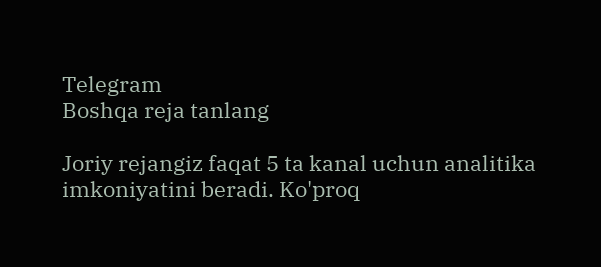Telegram
Boshqa reja tanlang

Joriy rejangiz faqat 5 ta kanal uchun analitika imkoniyatini beradi. Ko'proq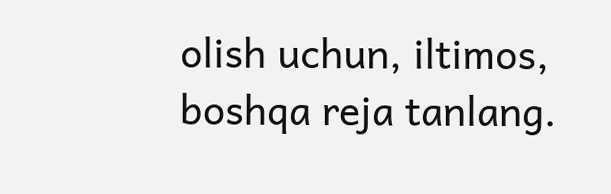olish uchun, iltimos, boshqa reja tanlang.